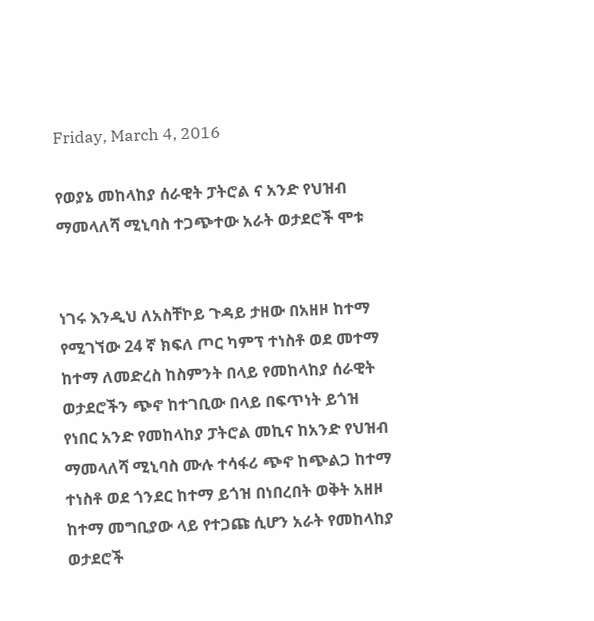Friday, March 4, 2016

የወያኔ መከላከያ ሰራዊት ፓትሮል ና አንድ የህዝብ ማመላለሻ ሚኒባስ ተጋጭተው አራት ወታደሮች ሞቱ


ነገሩ እንዲህ ለአስቸኮይ ጉዳይ ታዘው በአዘዞ ከተማ የሚገኘው 24 ኛ ክፍለ ጦር ካምፕ ተነስቶ ወደ መተማ ከተማ ለመድረስ ከስምንት በላይ የመከላከያ ሰራዊት ወታደሮችን ጭኖ ከተገቢው በላይ በፍጥነት ይጎዝ የነበር አንድ የመከላከያ ፓትሮል መኪና ከአንድ የህዝብ ማመላለሻ ሚኒባስ ሙሉ ተሳፋሪ ጭኖ ከጭልጋ ከተማ ተነስቶ ወደ ጎንደር ከተማ ይጎዝ በነበረበት ወቅት አዘዞ ከተማ መግቢያው ላይ የተጋጩ ሲሆን አራት የመከላከያ ወታደሮች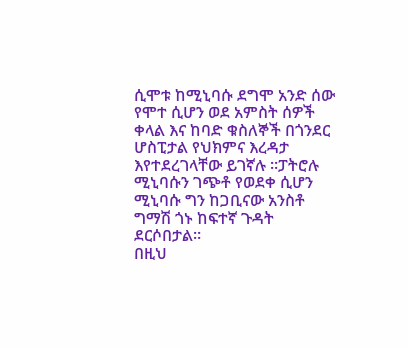ሲሞቱ ከሚኒባሱ ደግሞ አንድ ሰው የሞተ ሲሆን ወደ አምስት ሰዎች ቀላል እና ከባድ ቁስለኞች በጎንደር ሆስፒታል የህክምና እረዳታ እየተደረገላቸው ይገኛሉ ።ፓትሮሉ ሚኒባሱን ገጭቶ የወደቀ ሲሆን ሚኒባሱ ግን ከጋቢናው አንስቶ ግማሽ ጎኑ ከፍተኛ ጉዳት ደርሶበታል።
በዚህ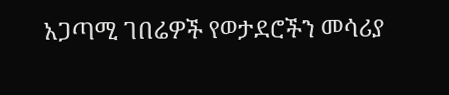አጋጣሚ ገበሬዎች የወታደሮችን መሳሪያ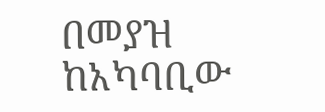በመያዝ ከአካባቢው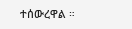ተሰውረዋል ።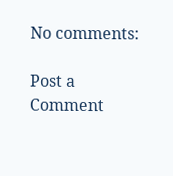No comments:

Post a Comment